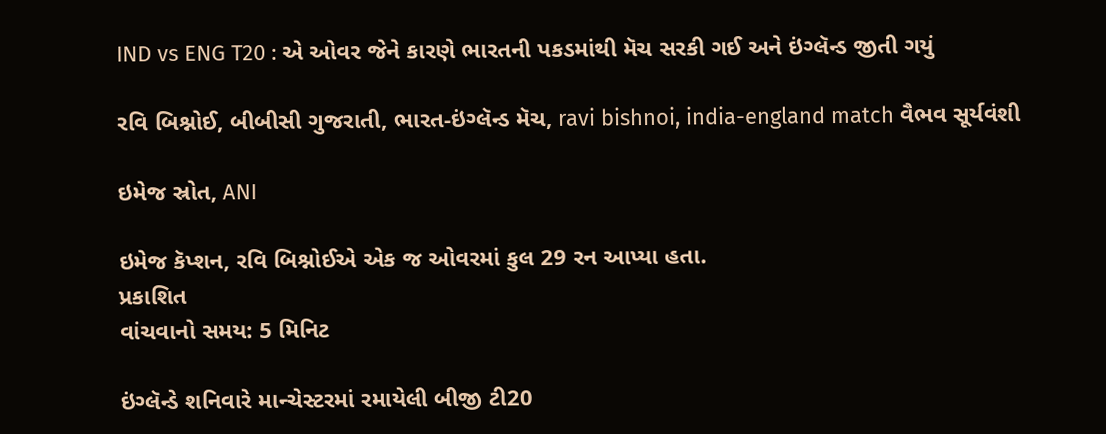IND vs ENG T20 : એ ઓવર જેને કારણે ભારતની પકડમાંથી મૅચ સરકી ગઈ અને ઇંગ્લૅન્ડ જીતી ગયું

રવિ બિશ્નોઈ, બીબીસી ગુજરાતી, ભારત-ઇંગ્લૅન્ડ મૅચ, ravi bishnoi, india-england match વૈભવ સૂર્યવંશી

ઇમેજ સ્રોત, ANI

ઇમેજ કૅપ્શન, રવિ બિશ્નોઈએ એક જ ઓવરમાં કુલ 29 રન આપ્યા હતા.
પ્રકાશિત
વાંચવાનો સમય: 5 મિનિટ

ઇંગ્લૅન્ડે શનિવારે માન્ચેસ્ટરમાં રમાયેલી બીજી ટી20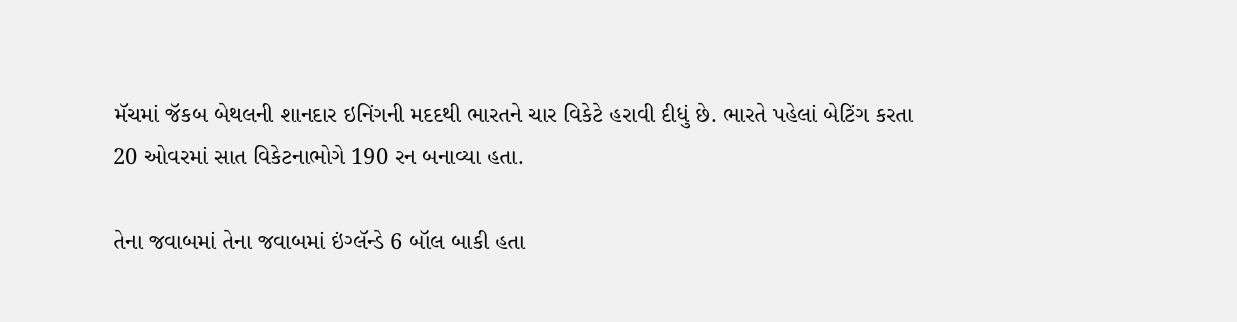મૅચમાં જૅકબ બેથલની શાનદાર ઇનિંગની મદદથી ભારતને ચાર વિકેટે હરાવી દીધું છે. ભારતે પહેલાં બેટિંગ કરતા 20 ઓવરમાં સાત વિકેટનાભોગે 190 રન બનાવ્યા હતા.

તેના જવાબમાં તેના જવાબમાં ઇંગ્લૅન્ડે 6 બૉલ બાકી હતા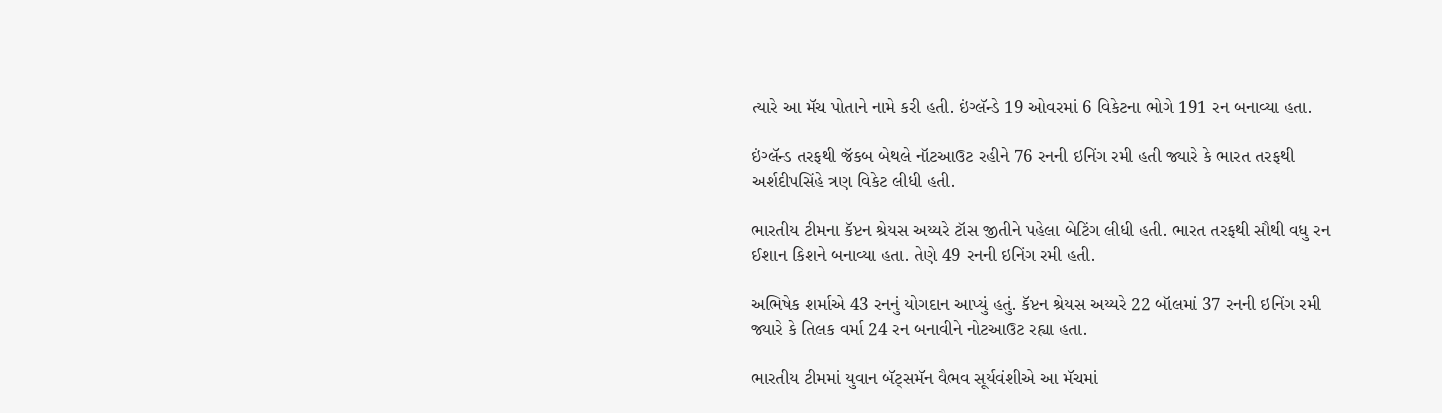ત્યારે આ મૅચ પોતાને નામે કરી હતી. ઇંગ્લૅન્ડે 19 ઓવરમાં 6 વિકેટના ભોગે 191 રન બનાવ્યા હતા.

ઇંગ્લૅન્ડ તરફથી જૅકબ બેથલે નૉટઆઉટ રહીને 76 રનની ઇનિંગ રમી હતી જ્યારે કે ભારત તરફથી અર્શદીપસિંહે ત્રણ વિકેટ લીધી હતી.

ભારતીય ટીમના કૅપ્ટન શ્રેયસ અય્યરે ટૉસ જીતીને પહેલા બેટિંગ લીધી હતી. ભારત તરફથી સૌથી વધુ રન ઈશાન કિશને બનાવ્યા હતા. તેણે 49 રનની ઇનિંગ રમી હતી.

અભિષેક શર્માએ 43 રનનું યોગદાન આપ્યું હતું. કૅપ્ટન શ્રેયસ અય્યરે 22 બૉલમાં 37 રનની ઇનિંગ રમી જ્યારે કે તિલક વર્મા 24 રન બનાવીને નોટઆઉટ રહ્યા હતા.

ભારતીય ટીમમાં યુવાન બૅટ્સમૅન વૈભવ સૂર્યવંશીએ આ મૅચમાં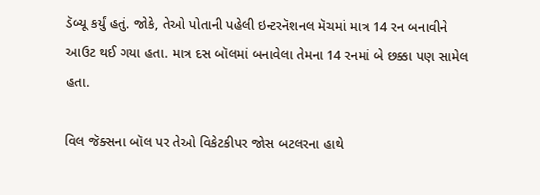ડૅબ્યૂ કર્યું હતું. જોકે, તેઓ પોતાની પહેલી ઇન્ટરનૅશનલ મૅચમાં માત્ર 14 રન બનાવીને આઉટ થઈ ગયા હતા. માત્ર દસ બૉલમાં બનાવેલા તેમના 14 રનમાં બે છક્કા પણ સામેલ હતા.

વિલ જૅક્સના બૉલ પર તેઓ વિકેટકીપર જોસ બટલરના હાથે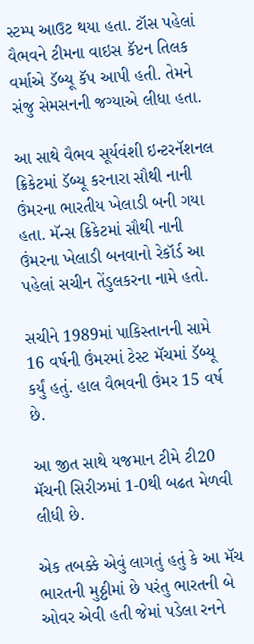સ્ટમ્પ આઉટ થયા હતા. ટૉસ પહેલાં વૈભવને ટીમના વાઇસ કૅપ્ટન તિલક વર્માએ ડૅબ્યૂ કૅપ આપી હતી. તેમને સંજુ સેમસનની જગ્યાએ લીધા હતા.

આ સાથે વૈભવ સૂર્યવંશી ઇન્ટરનૅશનલ ક્રિકેટમાં ડૅબ્યૂ કરનારા સૌથી નાની ઉંમરના ભારતીય ખેલાડી બની ગયા હતા. મૅન્સ ક્રિકેટમાં સૌથી નાની ઉંમરના ખેલાડી બનવાનો રેકૉર્ડ આ પહેલાં સચીન તેંડુલકરના નામે હતો.

સચીને 1989માં પાકિસ્તાનની સામે 16 વર્ષની ઉંમરમાં ટેસ્ટ મૅચમાં ડૅબ્યૂ કર્યું હતું. હાલ વૈભવની ઉંમર 15 વર્ષ છે.

આ જીત સાથે યજમાન ટીમે ટી20 મૅચની સિરીઝમાં 1-0થી બઢત મેળવી લીધી છે.

એક તબક્કે એવું લાગતું હતું કે આ મૅચ ભારતની મુઠ્ઠીમાં છે પરંતુ ભારતની બે ઓવર એવી હતી જેમાં પડેલા રનને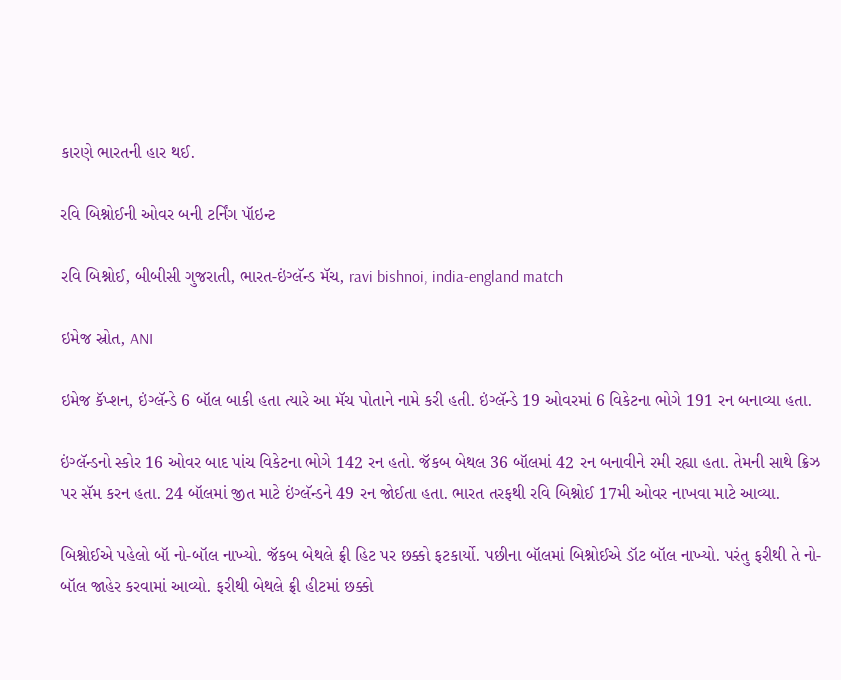કારણે ભારતની હાર થઈ.

રવિ બિશ્નોઈની ઓવર બની ટર્નિંગ પૉઇન્ટ

રવિ બિશ્નોઈ, બીબીસી ગુજરાતી, ભારત-ઇંગ્લૅન્ડ મૅચ, ravi bishnoi, india-england match

ઇમેજ સ્રોત, ANI

ઇમેજ કૅપ્શન, ઇંગ્લૅન્ડે 6 બૉલ બાકી હતા ત્યારે આ મૅચ પોતાને નામે કરી હતી. ઇંગ્લૅન્ડે 19 ઓવરમાં 6 વિકેટના ભોગે 191 રન બનાવ્યા હતા.

ઇંગ્લૅન્ડનો સ્કોર 16 ઓવર બાદ પાંચ વિકેટના ભોગે 142 રન હતો. જૅકબ બેથલ 36 બૉલમાં 42 રન બનાવીને રમી રહ્યા હતા. તેમની સાથે ક્રિઝ પર સૅમ કરન હતા. 24 બૉલમાં જીત માટે ઇંગ્લૅન્ડને 49 રન જોઈતા હતા. ભારત તરફથી રવિ બિશ્નોઈ 17મી ઓવર નાખવા માટે આવ્યા.

બિશ્નોઈએ પહેલો બૉ નો-બૉલ નાખ્યો. જૅકબ બેથલે ફ્રી હિટ પર છક્કો ફટકાર્યો. પછીના બૉલમાં બિશ્નોઈએ ડૉટ બૉલ નાખ્યો. પરંતુ ફરીથી તે નો-બૉલ જાહેર કરવામાં આવ્યો. ફરીથી બેથલે ફ્રી હીટમાં છક્કો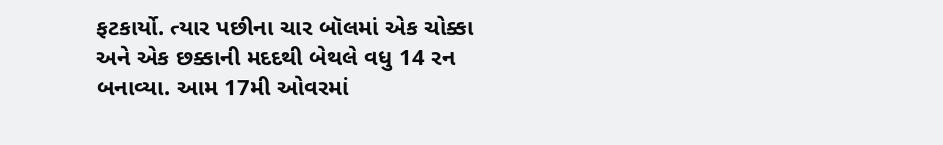ફટકાર્યો. ત્યાર પછીના ચાર બૉલમાં એક ચોક્કા અને એક છક્કાની મદદથી બેથલે વધુ 14 રન બનાવ્યા. આમ 17મી ઓવરમાં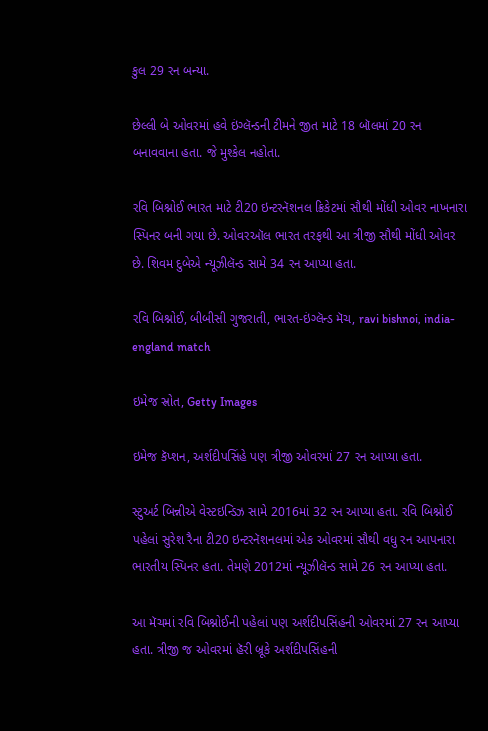કુલ 29 રન બન્યા.

છેલ્લી બે ઓવરમાં હવે ઇંગ્લૅન્ડની ટીમને જીત માટે 18 બૉલમાં 20 રન બનાવવાના હતા. જે મુશ્કેલ નહોતા.

રવિ બિશ્નોઈ ભારત માટે ટી20 ઇન્ટરનૅશનલ ક્રિકેટમાં સૌથી મોંધી ઓવર નાખનારા સ્પિનર બની ગયા છે. ઓવરઑલ ભારત તરફથી આ ત્રીજી સૌથી મોંધી ઓવર છે. શિવમ દુબેએ ન્યૂઝીલૅન્ડ સામે 34 રન આપ્યા હતા.

રવિ બિશ્નોઈ, બીબીસી ગુજરાતી, ભારત-ઇંગ્લૅન્ડ મૅચ, ravi bishnoi, india-england match

ઇમેજ સ્રોત, Getty Images

ઇમેજ કૅપ્શન, અર્શદીપસિંહે પણ ત્રીજી ઓવરમાં 27 રન આપ્યા હતા.

સ્ટુઅર્ટ બિન્નીએ વેસ્ટઇન્ડિઝ સામે 2016માં 32 રન આપ્યા હતા. રવિ બિશ્નોઈ પહેલાં સુરેશ રૈના ટી20 ઇન્ટરનૅશનલમાં એક ઓવરમાં સૌથી વધુ રન આપનારા ભારતીય સ્પિનર હતા. તેમણે 2012માં ન્યૂઝીલૅન્ડ સામે 26 રન આપ્યા હતા.

આ મૅચમાં રવિ બિશ્નોઈની પહેલાં પણ અર્શદીપસિંહની ઓવરમાં 27 રન આપ્યા હતા. ત્રીજી જ ઓવરમાં હૅરી બ્રૂકે અર્શદીપસિંહની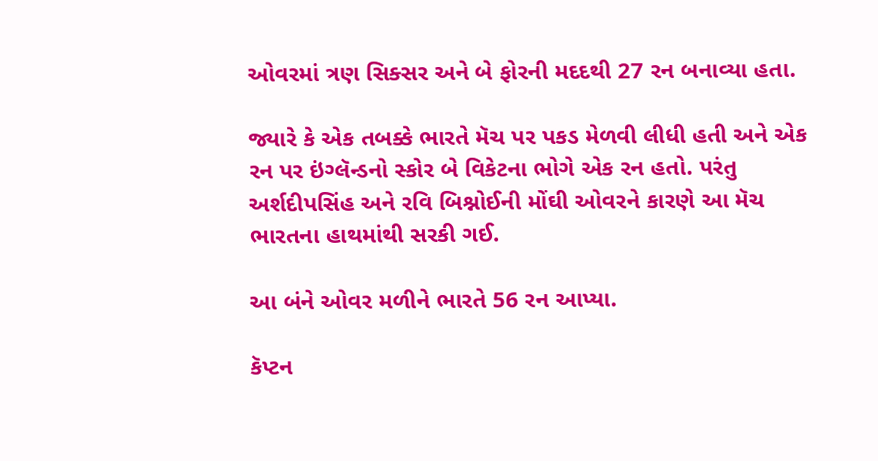ઓવરમાં ત્રણ સિક્સર અને બે ફોરની મદદથી 27 રન બનાવ્યા હતા.

જ્યારે કે એક તબક્કે ભારતે મૅચ પર પકડ મેળવી લીધી હતી અને એક રન પર ઇંગ્લૅન્ડનો સ્કોર બે વિકેટના ભોગે એક રન હતો. પરંતુ અર્શદીપસિંહ અને રવિ બિશ્નોઈની મોંઘી ઓવરને કારણે આ મૅચ ભારતના હાથમાંથી સરકી ગઈ.

આ બંને ઓવર મળીને ભારતે 56 રન આપ્યા.

કૅપ્ટન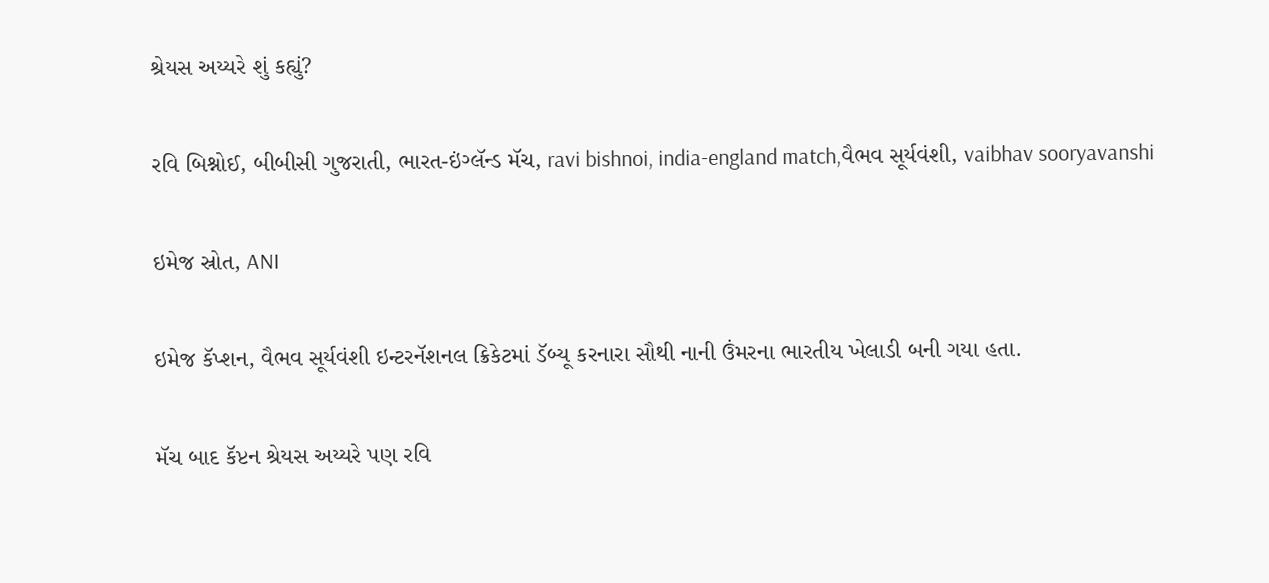શ્રેયસ અય્યરે શું કહ્યું?

રવિ બિશ્નોઈ, બીબીસી ગુજરાતી, ભારત-ઇંગ્લૅન્ડ મૅચ, ravi bishnoi, india-england match,વૈભવ સૂર્યવંશી, vaibhav sooryavanshi

ઇમેજ સ્રોત, ANI

ઇમેજ કૅપ્શન, વૈભવ સૂર્યવંશી ઇન્ટરનૅશનલ ક્રિકેટમાં ડૅબ્યૂ કરનારા સૌથી નાની ઉંમરના ભારતીય ખેલાડી બની ગયા હતા.

મૅચ બાદ કૅપ્ટન શ્રેયસ અય્યરે પણ રવિ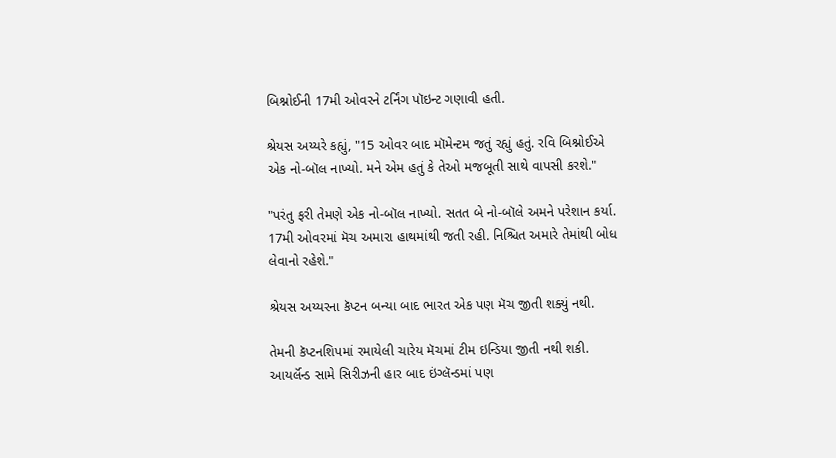બિશ્નોઈની 17મી ઓવરને ટર્નિંગ પૉઇન્ટ ગણાવી હતી.

શ્રેયસ અય્યરે કહ્યું, "15 ઓવર બાદ મૉમેન્ટમ જતું રહ્યું હતું. રવિ બિશ્નોઈએ એક નો-બૉલ નાખ્યો. મને એમ હતું કે તેઓ મજબૂતી સાથે વાપસી કરશે."

"પરંતુ ફરી તેમણે એક નો-બૉલ નાખ્યો. સતત બે નો-બૉલે અમને પરેશાન કર્યા. 17મી ઓવરમાં મૅચ અમારા હાથમાંથી જતી રહી. નિશ્ચિત અમારે તેમાંથી બોધ લેવાનો રહેશે."

શ્રેયસ અય્યરના કૅપ્ટન બન્યા બાદ ભારત એક પણ મૅચ જીતી શક્યું નથી.

તેમની કૅપ્ટનશિપમાં રમાયેલી ચારેય મૅચમાં ટીમ ઇન્ડિયા જીતી નથી શકી. આયર્લૅન્ડ સામે સિરીઝની હાર બાદ ઇંગ્લૅન્ડમાં પણ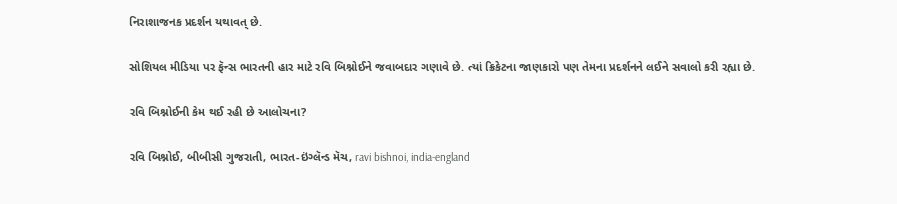નિરાશાજનક પ્રદર્શન યથાવત્ છે.

સોશિયલ મીડિયા પર ફૅન્સ ભારતની હાર માટે રવિ બિશ્નોઈને જવાબદાર ગણાવે છે. ત્યાં ક્રિકેટના જાણકારો પણ તેમના પ્રદર્શનને લઈને સવાલો કરી રહ્યા છે.

રવિ બિશ્નોઈની કેમ થઈ રહી છે આલોચના?

રવિ બિશ્નોઈ, બીબીસી ગુજરાતી, ભારત-ઇંગ્લૅન્ડ મૅચ, ravi bishnoi, india-england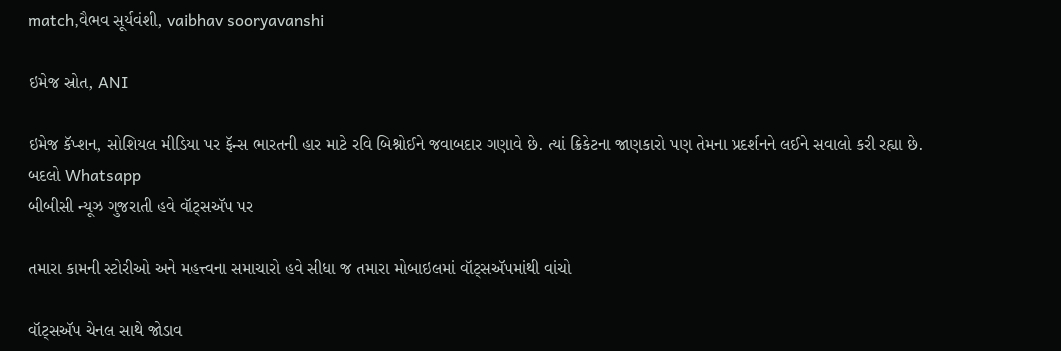match,વૈભવ સૂર્યવંશી, vaibhav sooryavanshi

ઇમેજ સ્રોત, ANI

ઇમેજ કૅપ્શન, સોશિયલ મીડિયા પર ફૅન્સ ભારતની હાર માટે રવિ બિશ્નોઈને જવાબદાર ગણાવે છે. ત્યાં ક્રિકેટના જાણકારો પણ તેમના પ્રદર્શનને લઈને સવાલો કરી રહ્યા છે.
બદલો Whatsapp
બીબીસી ન્યૂઝ ગુજરાતી હવે વૉટ્સઍપ પર

તમારા કામની સ્ટોરીઓ અને મહત્ત્વના સમાચારો હવે સીધા જ તમારા મોબાઇલમાં વૉટ્સઍપમાંથી વાંચો

વૉટ્સઍપ ચેનલ સાથે જોડાવ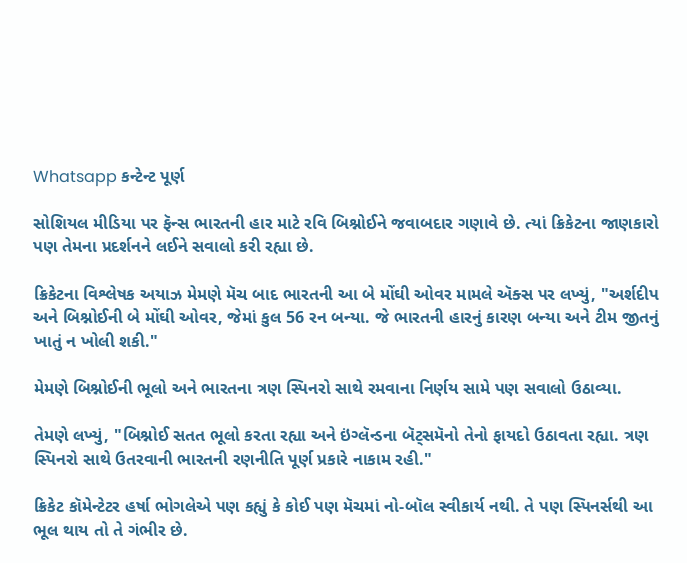Whatsapp કન્ટેન્ટ પૂર્ણ

સોશિયલ મીડિયા પર ફૅન્સ ભારતની હાર માટે રવિ બિશ્નોઈને જવાબદાર ગણાવે છે. ત્યાં ક્રિકેટના જાણકારો પણ તેમના પ્રદર્શનને લઈને સવાલો કરી રહ્યા છે.

ક્રિકેટના વિશ્લેષક અયાઝ મેમણે મૅચ બાદ ભારતની આ બે મોંઘી ઓવર મામલે ઍક્સ પર લખ્યું, "અર્શદીપ અને બિશ્નોઈની બે મોંઘી ઓવર, જેમાં કુલ 56 રન બન્યા. જે ભારતની હારનું કારણ બન્યા અને ટીમ જીતનું ખાતું ન ખોલી શકી."

મેમણે બિશ્નોઈની ભૂલો અને ભારતના ત્રણ સ્પિનરો સાથે રમવાના નિર્ણય સામે પણ સવાલો ઉઠાવ્યા.

તેમણે લખ્યું, "બિશ્નોઈ સતત ભૂલો કરતા રહ્યા અને ઇંગ્લૅન્ડના બૅટ્સમૅનો તેનો ફાયદો ઉઠાવતા રહ્યા. ત્રણ સ્પિનરો સાથે ઉતરવાની ભારતની રણનીતિ પૂર્ણ પ્રકારે નાકામ રહી."

ક્રિકેટ કૉમેન્ટેટર હર્ષા ભોગલેએ પણ કહ્યું કે કોઈ પણ મૅચમાં નો-બૉલ સ્વીકાર્ય નથી. તે પણ સ્પિનર્સથી આ ભૂલ થાય તો તે ગંભીર છે.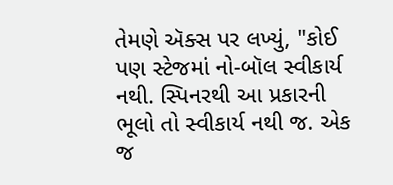તેમણે ઍક્સ પર લખ્યું, "કોઈ પણ સ્ટેજમાં નો-બૉલ સ્વીકાર્ય નથી. સ્પિનરથી આ પ્રકારની ભૂલો તો સ્વીકાર્ય નથી જ. એક જ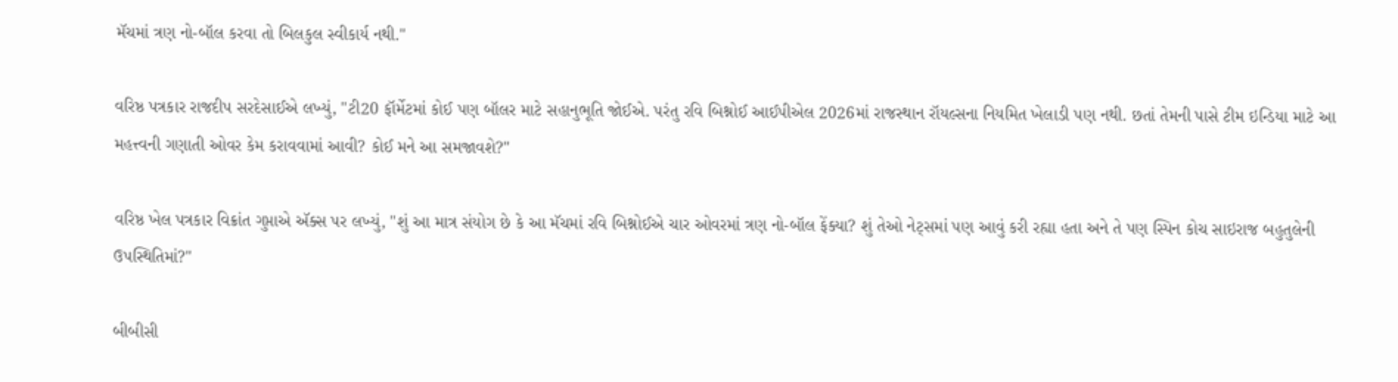મૅચમાં ત્રણ નો-બૉલ કરવા તો બિલકુલ સ્વીકાર્ય નથી."

વરિષ્ઠ પત્રકાર રાજદીપ સરદેસાઈએ લખ્યું, "ટી20 ફૉર્મેટમાં કોઈ પણ બૉલર માટે સહાનુભૂતિ જોઈએ. પરંતુ રવિ બિશ્નોઈ આઈપીએલ 2026માં રાજસ્થાન રૉયલ્સના નિયમિત ખેલાડી પણ નથી. છતાં તેમની પાસે ટીમ ઇન્ડિયા માટે આ મહત્ત્વની ગણાતી ઓવર કેમ કરાવવામાં આવી? કોઈ મને આ સમજાવશે?"

વરિષ્ઠ ખેલ પત્રકાર વિક્રાંત ગુપ્તાએ ઍક્સ પર લખ્યું, "શું આ માત્ર સંયોગ છે કે આ મૅચમાં રવિ બિશ્નોઈએ ચાર ઓવરમાં ત્રણ નો-બૉલ ફેંક્યા? શું તેઓ નેટ્સમાં પણ આવું કરી રહ્યા હતા અને તે પણ સ્પિન કોચ સાઇરાજ બહુતુલેની ઉપસ્થિતિમાં?"

બીબીસી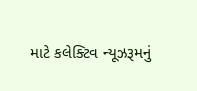માટે કલેક્ટિવ ન્યૂઝરૂમનું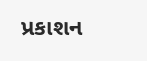પ્રકાશન